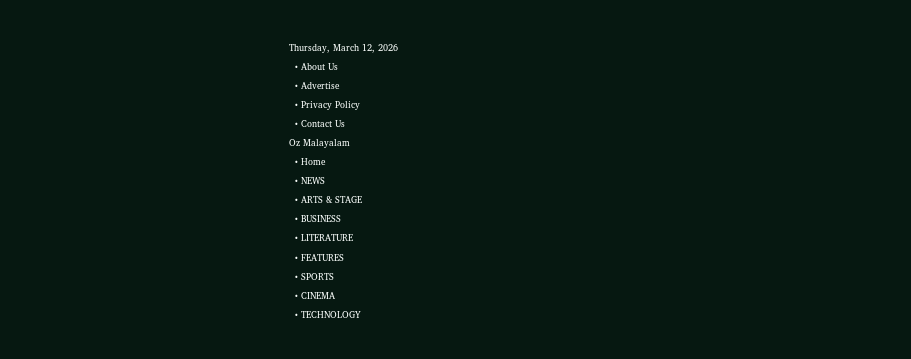Thursday, March 12, 2026
  • About Us
  • Advertise
  • Privacy Policy
  • Contact Us
Oz Malayalam
  • Home
  • NEWS
  • ARTS & STAGE
  • BUSINESS
  • LITERATURE
  • FEATURES
  • SPORTS
  • CINEMA
  • TECHNOLOGY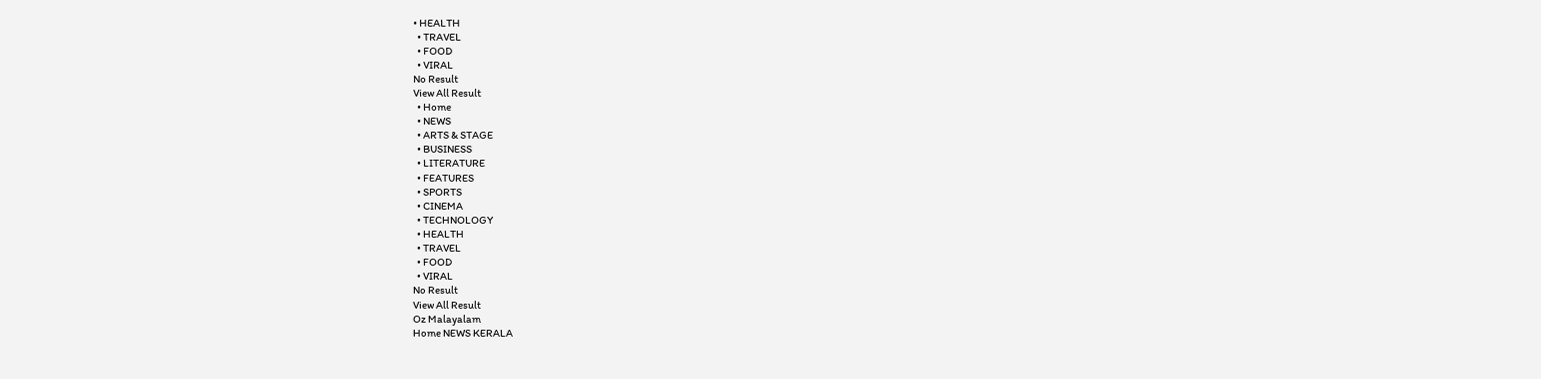• HEALTH
  • TRAVEL
  • FOOD
  • VIRAL
No Result
View All Result
  • Home
  • NEWS
  • ARTS & STAGE
  • BUSINESS
  • LITERATURE
  • FEATURES
  • SPORTS
  • CINEMA
  • TECHNOLOGY
  • HEALTH
  • TRAVEL
  • FOOD
  • VIRAL
No Result
View All Result
Oz Malayalam
Home NEWS KERALA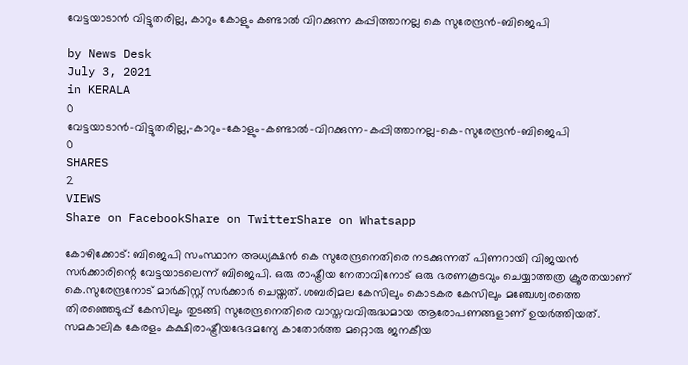വേട്ടയാടാന്‍ വിട്ടുതരില്ല, കാറും കോളും കണ്ടാല്‍ വിറക്കുന്ന കപ്പിത്താനല്ല കെ സുരേന്ദ്രന്‍-ബിജെപി

by News Desk
July 3, 2021
in KERALA
0
വേട്ടയാടാന്‍-വിട്ടുതരില്ല,-കാറും-കോളും-കണ്ടാല്‍-വിറക്കുന്ന-കപ്പിത്താനല്ല-കെ-സുരേന്ദ്രന്‍-ബിജെപി
0
SHARES
2
VIEWS
Share on FacebookShare on TwitterShare on Whatsapp

കോഴിക്കോട്: ബിജെപി സംസ്ഥാന അധ്യക്ഷൻ കെ സുരേന്ദ്രനെതിരെ നടക്കുന്നത് പിണറായി വിജയൻ സർക്കാരിന്റെ വേട്ടയാടലെന്ന് ബിജെപി. ഒരു രാഷ്ട്രീയ നേതാവിനോട് ഒരു ഭരണകൂടവും ചെയ്യാത്തത്ര ക്രൂരതയാണ് കെ.സുരേന്ദ്രനോട് മാർകിസ്റ്റ് സർക്കാർ ചെയ്തത്. ശബരിമല കേസിലും കൊടകര കേസിലും മഞ്ചേശ്വരത്തെ തിരഞ്ഞെടുപ്പ് കേസിലും തുടങ്ങി സുരേന്ദ്രനെതിരെ വാസ്തവവിരുദ്ധമായ ആരോപണങ്ങളാണ് ഉയർത്തിയത്. സമകാലിക കേരളം കക്ഷിരാഷ്ട്രീയഭേദമന്യേ കാതോർത്ത മറ്റൊരു ജനകീയ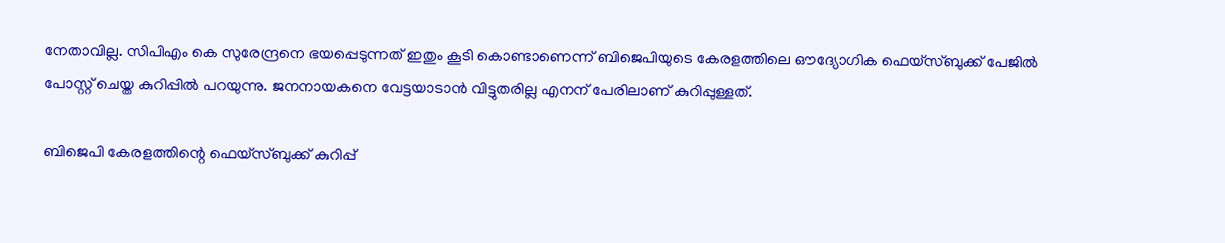നേതാവില്ല. സിപിഎം കെ സുരേന്ദ്രനെ ഭയപ്പെടുന്നത് ഇതും കൂടി കൊണ്ടാണെന്ന് ബിജെപിയുടെ കേരളത്തിലെ ഔദ്യോഗിക ഫെയ്സ്ബുക്ക് പേജിൽ പോസ്റ്റ് ചെയ്ത കുറിപ്പിൽ പറയുന്നു. ജനനായകനെ വേട്ടയാടാൻ വിട്ടുതരില്ല എനന് പേരിലാണ് കുറിപ്പുള്ളത്.

ബിജെപി കേരളത്തിന്റെ ഫെയ്സ്ബുക്ക് കുറിപ്പ്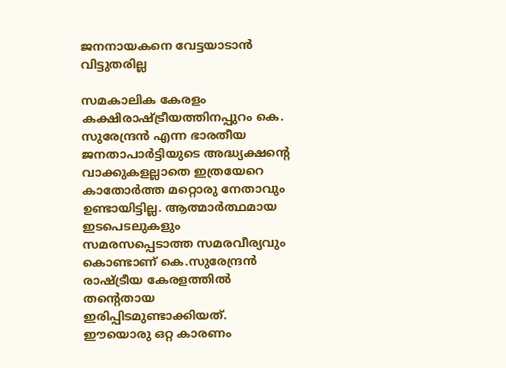ജനനായകനെ വേട്ടയാടാൻ വിട്ടുതരില്ല

സമകാലിക കേരളം കക്ഷിരാഷ്ട്രീയത്തിനപ്പുറം കെ. സുരേന്ദ്രൻ എന്ന ഭാരതീയ ജനതാപാർട്ടിയുടെ അദ്ധ്യക്ഷന്റെ വാക്കുകളല്ലാതെ ഇത്രയേറെ കാതോർത്ത മറ്റൊരു നേതാവും ഉണ്ടായിട്ടില്ല. ആത്മാർത്ഥമായ ഇടപെടലുകളും സമരസപ്പെടാത്ത സമരവീര്യവും കൊണ്ടാണ് കെ.സുരേന്ദ്രൻ രാഷ്ട്രീയ കേരളത്തിൽ തന്റെതായ ഇരിപ്പിടമുണ്ടാക്കിയത്. ഈയൊരു ഒറ്റ കാരണം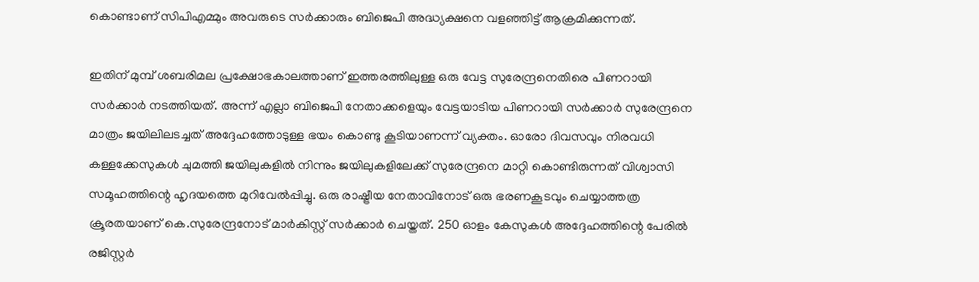കൊണ്ടാണ് സിപിഎമ്മും അവരുടെ സർക്കാരും ബിജെപി അദ്ധ്യക്ഷനെ വളഞ്ഞിട്ട് ആക്രമിക്കുന്നത്.

ഇതിന് മുമ്പ് ശബരിമല പ്രക്ഷോഭകാലത്താണ് ഇത്തരത്തിലുള്ള ഒരു വേട്ട സുരേന്ദ്രനെതിരെ പിണറായി സർക്കാർ നടത്തിയത്. അന്ന് എല്ലാ ബിജെപി നേതാക്കളെയും വേട്ടയാടിയ പിണറായി സർക്കാർ സുരേന്ദ്രനെ മാത്രം ജയിലിലടച്ചത് അദ്ദേഹത്തോടുള്ള ഭയം കൊണ്ടു കൂടിയാണന്ന് വ്യക്തം. ഓരോ ദിവസവും നിരവധി കള്ളക്കേസുകൾ ചുമത്തി ജയിലുകളിൽ നിന്നും ജയിലുകളിലേക്ക് സുരേന്ദ്രനെ മാറ്റി കൊണ്ടിരുന്നത് വിശ്വാസി സമൂഹത്തിന്റെ ഹൃദയത്തെ മുറിവേൽപ്പിച്ചു. ഒരു രാഷ്ട്രീയ നേതാവിനോട് ഒരു ഭരണകൂടവും ചെയ്യാത്തത്ര ക്രൂരതയാണ് കെ.സുരേന്ദ്രനോട് മാർകിസ്റ്റ് സർക്കാർ ചെയ്തത്. 250 ഓളം കേസുകൾ അദ്ദേഹത്തിന്റെ പേരിൽ രജിസ്റ്റർ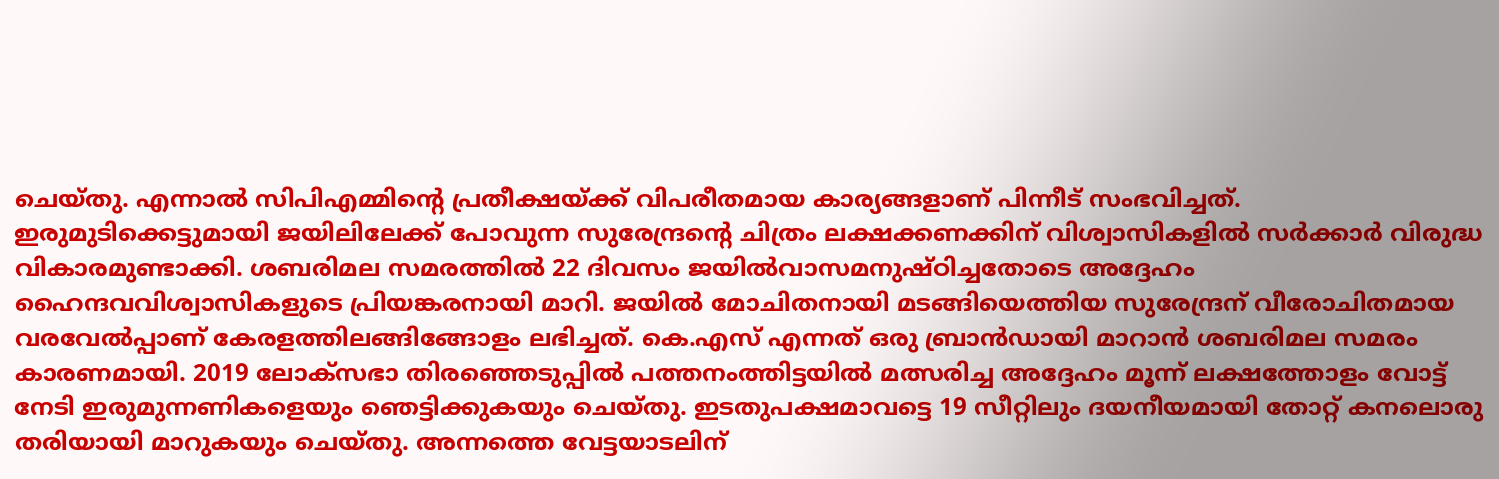ചെയ്തു. എന്നാൽ സിപിഎമ്മിന്റെ പ്രതീക്ഷയ്ക്ക് വിപരീതമായ കാര്യങ്ങളാണ് പിന്നീട് സംഭവിച്ചത്. ഇരുമുടിക്കെട്ടുമായി ജയിലിലേക്ക് പോവുന്ന സുരേന്ദ്രന്റെ ചിത്രം ലക്ഷക്കണക്കിന് വിശ്വാസികളിൽ സർക്കാർ വിരുദ്ധ വികാരമുണ്ടാക്കി. ശബരിമല സമരത്തിൽ 22 ദിവസം ജയിൽവാസമനുഷ്ഠിച്ചതോടെ അദ്ദേഹം ഹൈന്ദവവിശ്വാസികളുടെ പ്രിയങ്കരനായി മാറി. ജയിൽ മോചിതനായി മടങ്ങിയെത്തിയ സുരേന്ദ്രന് വീരോചിതമായ വരവേൽപ്പാണ് കേരളത്തിലങ്ങിങ്ങോളം ലഭിച്ചത്. കെ.എസ് എന്നത് ഒരു ബ്രാൻഡായി മാറാൻ ശബരിമല സമരം കാരണമായി. 2019 ലോക്സഭാ തിരഞ്ഞെടുപ്പിൽ പത്തനംത്തിട്ടയിൽ മത്സരിച്ച അദ്ദേഹം മൂന്ന് ലക്ഷത്തോളം വോട്ട് നേടി ഇരുമുന്നണികളെയും ഞെട്ടിക്കുകയും ചെയ്തു. ഇടതുപക്ഷമാവട്ടെ 19 സീറ്റിലും ദയനീയമായി തോറ്റ് കനലൊരു തരിയായി മാറുകയും ചെയ്തു. അന്നത്തെ വേട്ടയാടലിന്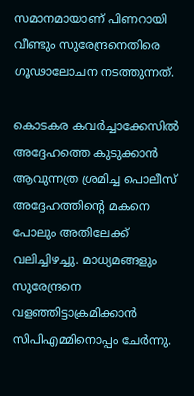സമാനമായാണ് പിണറായി വീണ്ടും സുരേന്ദ്രനെതിരെ ഗൂഢാലോചന നടത്തുന്നത്.

കൊടകര കവർച്ചാക്കേസിൽ അദ്ദേഹത്തെ കുടുക്കാൻ ആവുന്നത്ര ശ്രമിച്ച പൊലീസ് അദ്ദേഹത്തിന്റെ മകനെ പോലും അതിലേക്ക് വലിച്ചിഴച്ചു. മാധ്യമങ്ങളും സുരേന്ദ്രനെ വളഞ്ഞിട്ടാക്രമിക്കാൻ സിപിഎമ്മിനൊപ്പം ചേർന്നു.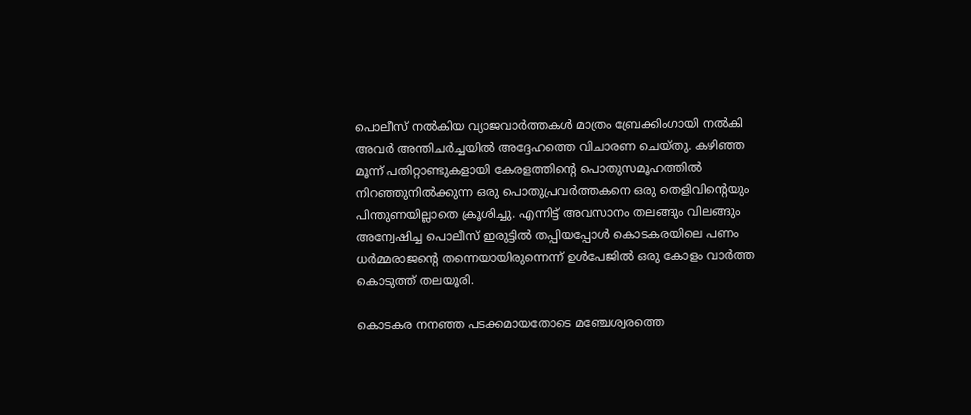പൊലീസ് നൽകിയ വ്യാജവാർത്തകൾ മാത്രം ബ്രേക്കിംഗായി നൽകി അവർ അന്തിചർച്ചയിൽ അദ്ദേഹത്തെ വിചാരണ ചെയ്തു. കഴിഞ്ഞ മൂന്ന് പതിറ്റാണ്ടുകളായി കേരളത്തിന്റെ പൊതുസമൂഹത്തിൽ നിറഞ്ഞുനിൽക്കുന്ന ഒരു പൊതുപ്രവർത്തകനെ ഒരു തെളിവിന്റെയും പിന്തുണയില്ലാതെ ക്രൂശിച്ചു. എന്നിട്ട് അവസാനം തലങ്ങും വിലങ്ങും അന്വേഷിച്ച പൊലീസ് ഇരുട്ടിൽ തപ്പിയപ്പോൾ കൊടകരയിലെ പണം ധർമ്മരാജന്റെ തന്നെയായിരുന്നെന്ന് ഉൾപേജിൽ ഒരു കോളം വാർത്ത കൊടുത്ത് തലയൂരി.

കൊടകര നനഞ്ഞ പടക്കമായതോടെ മഞ്ചേശ്വരത്തെ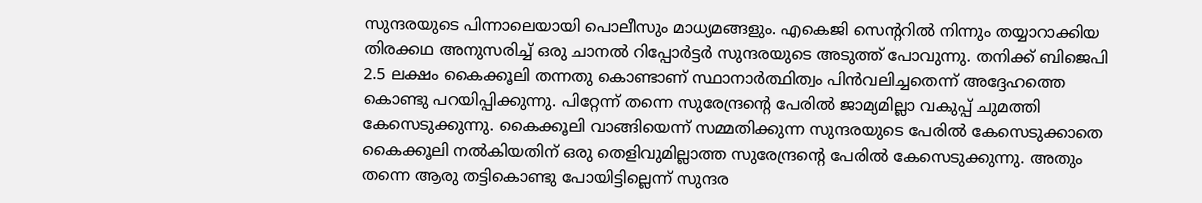സുന്ദരയുടെ പിന്നാലെയായി പൊലീസും മാധ്യമങ്ങളും. എകെജി സെന്ററിൽ നിന്നും തയ്യാറാക്കിയ തിരക്കഥ അനുസരിച്ച് ഒരു ചാനൽ റിപ്പോർട്ടർ സുന്ദരയുടെ അടുത്ത് പോവുന്നു. തനിക്ക് ബിജെപി 2.5 ലക്ഷം കൈക്കൂലി തന്നതു കൊണ്ടാണ് സ്ഥാനാർത്ഥിത്വം പിൻവലിച്ചതെന്ന് അദ്ദേഹത്തെ കൊണ്ടു പറയിപ്പിക്കുന്നു. പിറ്റേന്ന് തന്നെ സുരേന്ദ്രന്റെ പേരിൽ ജാമ്യമില്ലാ വകുപ്പ് ചുമത്തി കേസെടുക്കുന്നു. കൈക്കൂലി വാങ്ങിയെന്ന് സമ്മതിക്കുന്ന സുന്ദരയുടെ പേരിൽ കേസെടുക്കാതെ കൈക്കൂലി നൽകിയതിന് ഒരു തെളിവുമില്ലാത്ത സുരേന്ദ്രന്റെ പേരിൽ കേസെടുക്കുന്നു. അതും തന്നെ ആരു തട്ടികൊണ്ടു പോയിട്ടില്ലെന്ന് സുന്ദര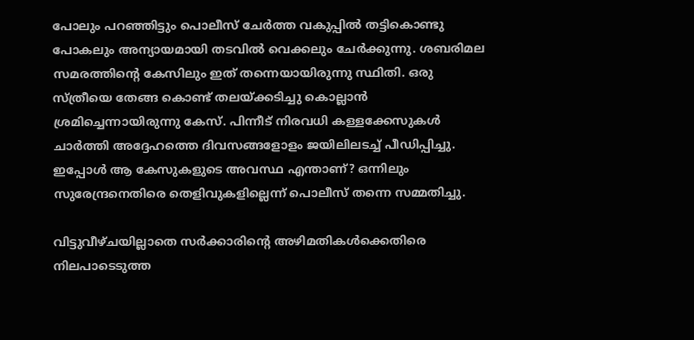പോലും പറഞ്ഞിട്ടും പൊലീസ് ചേർത്ത വകുപ്പിൽ തട്ടികൊണ്ടു പോകലും അന്യായമായി തടവിൽ വെക്കലും ചേർക്കുന്നു. ശബരിമല സമരത്തിന്റെ കേസിലും ഇത് തന്നെയായിരുന്നു സ്ഥിതി. ഒരു സ്ത്രീയെ തേങ്ങ കൊണ്ട് തലയ്ക്കടിച്ചു കൊല്ലാൻ ശ്രമിച്ചെന്നായിരുന്നു കേസ്. പിന്നീട് നിരവധി കള്ളക്കേസുകൾ ചാർത്തി അദ്ദേഹത്തെ ദിവസങ്ങളോളം ജയിലിലടച്ച് പീഡിപ്പിച്ചു. ഇപ്പോൾ ആ കേസുകളുടെ അവസ്ഥ എന്താണ്? ഒന്നിലും സുരേന്ദ്രനെതിരെ തെളിവുകളില്ലെന്ന് പൊലീസ് തന്നെ സമ്മതിച്ചു.

വിട്ടുവീഴ്ചയില്ലാതെ സർക്കാരിന്റെ അഴിമതികൾക്കെതിരെ നിലപാടെടുത്ത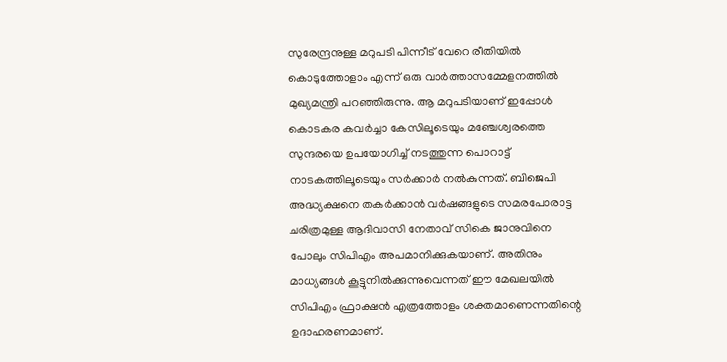സുരേന്ദ്രനുള്ള മറുപടി പിന്നീട് വേറെ രീതിയിൽ കൊടുത്തോളാം എന്ന് ഒരു വാർത്താസമ്മേളനത്തിൽ മുഖ്യമന്ത്രി പറഞ്ഞിരുന്നു. ആ മറുപടിയാണ് ഇപ്പോൾ കൊടകര കവർച്ചാ കേസിലൂടെയും മഞ്ചേശ്വരത്തെ സുന്ദരയെ ഉപയോഗിച്ച് നടത്തുന്ന പൊറാട്ട് നാടകത്തിലൂടെയും സർക്കാർ നൽകുന്നത്. ബിജെപി അദ്ധ്യക്ഷനെ തകർക്കാൻ വർഷങ്ങളുടെ സമരപോരാട്ട ചരിത്രമുള്ള ആദിവാസി നേതാവ് സികെ ജാനുവിനെ പോലും സിപിഎം അപമാനിക്കുകയാണ്. അതിനും മാധ്യങ്ങൾ കൂട്ടുനിൽക്കുന്നുവെന്നത് ഈ മേഖലയിൽ സിപിഎം ഫ്രാക്ഷൻ എത്രത്തോളം ശക്തമാണെന്നതിന്റെ ഉദാഹരണമാണ്.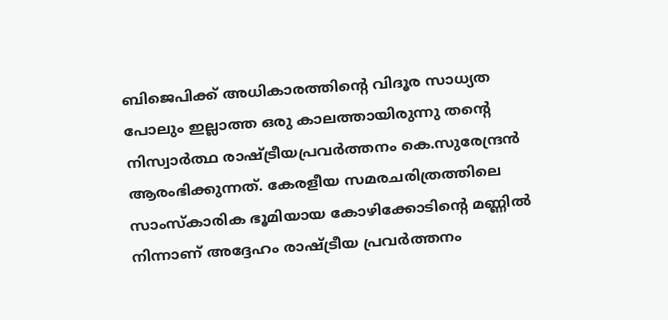ബിജെപിക്ക് അധികാരത്തിന്റെ വിദൂര സാധ്യത പോലും ഇല്ലാത്ത ഒരു കാലത്തായിരുന്നു തന്റെ നിസ്വാർത്ഥ രാഷ്ട്രീയപ്രവർത്തനം കെ.സുരേന്ദ്രൻ ആരംഭിക്കുന്നത്. കേരളീയ സമരചരിത്രത്തിലെ സാംസ്കാരിക ഭൂമിയായ കോഴിക്കോടിന്റെ മണ്ണിൽ നിന്നാണ് അദ്ദേഹം രാഷ്ട്രീയ പ്രവർത്തനം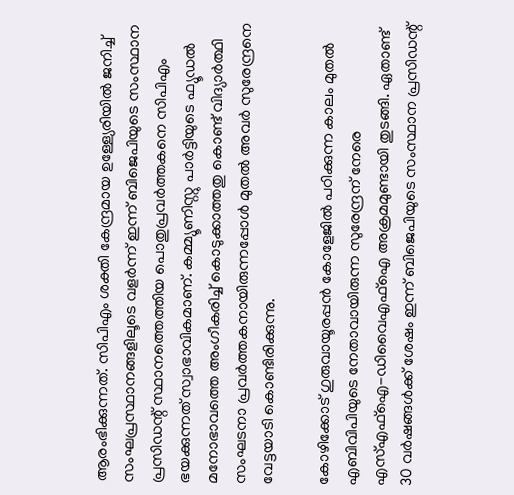ആരംഭിക്കുന്നത്. സിപിഎം ശക്തി കേന്ദ്രമായ ഉള്ള്യേരിയിൽ ജനിച്ച് സംഘപ്രസ്ഥാനങ്ങളിലൂടെ വളർന്ന് ഇന്ന് ബിജെപിയുടെ സംസ്ഥാന പ്രസിഡന്റ് സ്ഥാനത്തെത്തിയ പൊതുപ്രവർത്തകനെ സിപിഎം ഭയക്കുന്നത് സ്വാഭാവികമാണ്. കമ്മ്യൂണിസ്റ്റു പാർട്ടിയുടെ ഫ്യൂഡൽ മനോഭാവത്തെ അംഗീകരിച്ച് കൊടുക്കാത്തതു കൊണ്ട് വിദ്യാർത്ഥി സംഘടനാ പ്രവർത്തകനായിരുന്നപ്പോൾ മുതൽ അവർ സുരേന്ദ്രനെ വേട്ടയാടി കൊണ്ടിരിക്കുന്നു.

കോഴിക്കോട് ഗുരുവായൂരപ്പൻ കോളേജിൽ പഠിക്കുന്ന കാലം മുതൽ എബിവിപിയുടെ നേതാവായിരുന്ന സുരേന്ദ്രന് നേരെ എസ്എഫ്ഐ-ഡിവൈഎഫ്ഐ അക്രമമുണ്ടായി തുടങ്ങി. ഏതാണ്ട് 30 വർഷങ്ങൾക്ക് ശേഷം ഇന്ന് ബിജെപിയുടെ സംസ്ഥാന പ്രസിഡന്റ്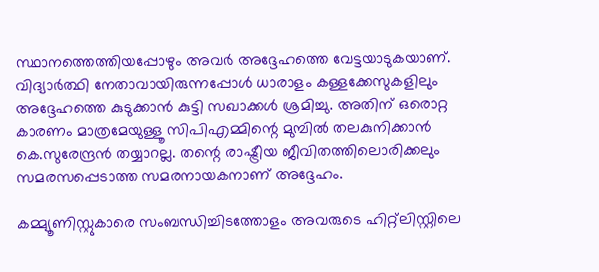സ്ഥാനത്തെത്തിയപ്പോഴും അവർ അദ്ദേഹത്തെ വേട്ടയാടുകയാണ്. വിദ്യാർത്ഥി നേതാവായിരുന്നപ്പോൾ ധാരാളം കള്ളക്കേസുകളിലും അദ്ദേഹത്തെ കുടുക്കാൻ കുട്ടി സഖാക്കൾ ശ്രമിച്ചു. അതിന് ഒരൊറ്റ കാരണം മാത്രമേയുള്ളൂ സിപിഎമ്മിന്റെ മുമ്പിൽ തലകുനിക്കാൻ കെ.സുരേന്ദ്രൻ തയ്യാറല്ല. തന്റെ രാഷ്ട്രീയ ജീവിതത്തിലൊരിക്കലും സമരസപ്പെടാത്ത സമരനായകനാണ് അദ്ദേഹം.

കമ്മ്യൂണിസ്റ്റുകാരെ സംബന്ധിച്ചിടത്തോളം അവരുടെ ഹിറ്റ്ലിസ്റ്റിലെ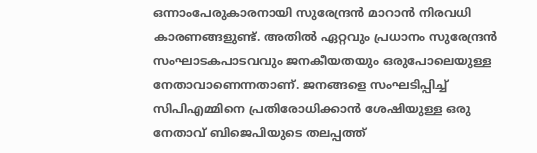ഒന്നാംപേരുകാരനായി സുരേന്ദ്രൻ മാറാൻ നിരവധി കാരണങ്ങളുണ്ട്. അതിൽ ഏറ്റവും പ്രധാനം സുരേന്ദ്രൻ സംഘാടകപാടവവും ജനകീയതയും ഒരുപോലെയുള്ള നേതാവാണെന്നതാണ്. ജനങ്ങളെ സംഘടിപ്പിച്ച് സിപിഎമ്മിനെ പ്രതിരോധിക്കാൻ ശേഷിയുള്ള ഒരു നേതാവ് ബിജെപിയുടെ തലപ്പത്ത്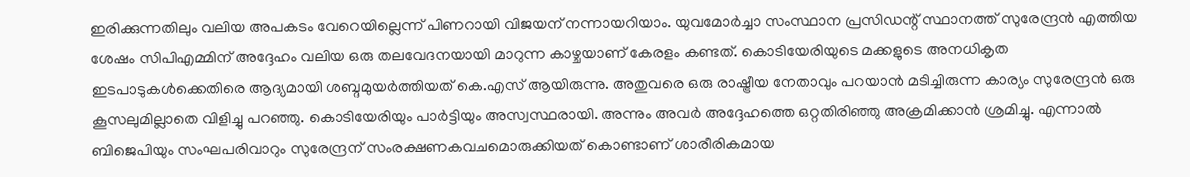ഇരിക്കുന്നതിലും വലിയ അപകടം വേറെയില്ലെന്ന് പിണറായി വിജയന് നന്നായറിയാം. യുവമോർച്ചാ സംസ്ഥാന പ്രസിഡന്റ് സ്ഥാനത്ത് സുരേന്ദ്രൻ എത്തിയ ശേഷം സിപിഎമ്മിന് അദ്ദേഹം വലിയ ഒരു തലവേദനയായി മാറുന്ന കാഴ്ചയാണ് കേരളം കണ്ടത്. കൊടിയേരിയുടെ മക്കളുടെ അനധികൃത ഇടപാടുകൾക്കെതിരെ ആദ്യമായി ശബ്ദമുയർത്തിയത് കെ.എസ് ആയിരുന്നു. അതുവരെ ഒരു രാഷ്ട്രീയ നേതാവും പറയാൻ മടിച്ചിരുന്ന കാര്യം സുരേന്ദ്രൻ ഒരു കൂസലുമില്ലാതെ വിളിച്ചു പറഞ്ഞു. കൊടിയേരിയും പാർട്ടിയും അസ്വസ്ഥരായി. അന്നും അവർ അദ്ദേഹത്തെ ഒറ്റതിരിഞ്ഞു അക്രമിക്കാൻ ശ്രമിച്ചു. എന്നാൽ ബിജെപിയും സംഘപരിവാറും സുരേന്ദ്രന് സംരക്ഷണകവചമൊരുക്കിയത് കൊണ്ടാണ് ശാരീരികമായ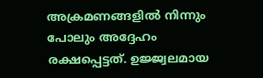അക്രമണങ്ങളിൽ നിന്നും പോലും അദ്ദേഹം രക്ഷപ്പെട്ടത്. ഉജ്ജ്വലമായ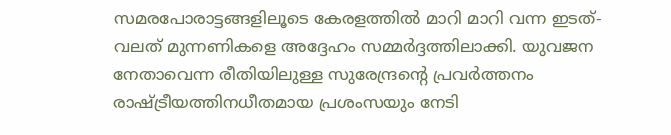സമരപോരാട്ടങ്ങളിലൂടെ കേരളത്തിൽ മാറി മാറി വന്ന ഇടത്- വലത് മുന്നണികളെ അദ്ദേഹം സമ്മർദ്ദത്തിലാക്കി. യുവജന നേതാവെന്ന രീതിയിലുള്ള സുരേന്ദ്രന്റെ പ്രവർത്തനം രാഷ്ട്രീയത്തിനധീതമായ പ്രശംസയും നേടി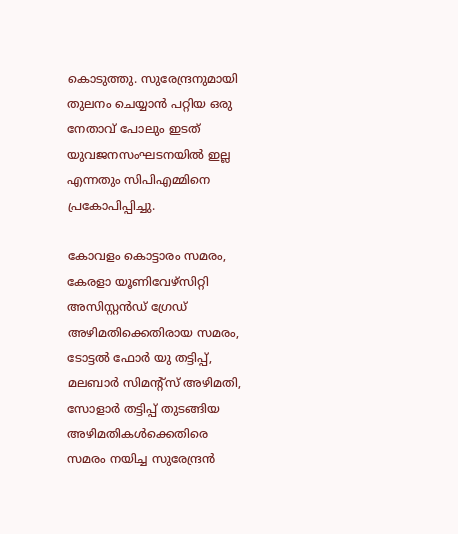കൊടുത്തു. സുരേന്ദ്രനുമായി തുലനം ചെയ്യാൻ പറ്റിയ ഒരു നേതാവ് പോലും ഇടത് യുവജനസംഘടനയിൽ ഇല്ല എന്നതും സിപിഎമ്മിനെ പ്രകോപിപ്പിച്ചു.

കോവളം കൊട്ടാരം സമരം, കേരളാ യൂണിവേഴ്സിറ്റി അസിസ്റ്റൻഡ് ഗ്രേഡ് അഴിമതിക്കെതിരായ സമരം, ടോട്ടൽ ഫോർ യു തട്ടിപ്പ്, മലബാർ സിമന്റ്സ് അഴിമതി, സോളാർ തട്ടിപ്പ് തുടങ്ങിയ അഴിമതികൾക്കെതിരെ സമരം നയിച്ച സുരേന്ദ്രൻ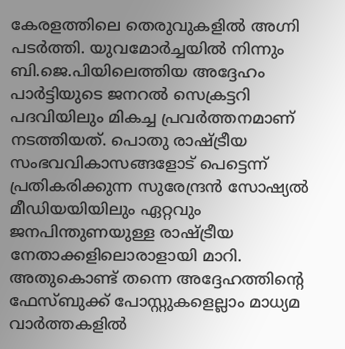കേരളത്തിലെ തെരുവുകളിൽ അഗ്നി പടർത്തി. യുവമോർച്ചയിൽ നിന്നും ബി.ജെ.പിയിലെത്തിയ അദ്ദേഹം പാർട്ടിയുടെ ജനറൽ സെക്രട്ടറി പദവിയിലും മികച്ച പ്രവർത്തനമാണ് നടത്തിയത്. പൊതു രാഷ്ട്രീയ സംഭവവികാസങ്ങളോട് പെട്ടെന്ന് പ്രതികരിക്കുന്ന സുരേന്ദ്രൻ സോഷ്യൽ മീഡിയയിയിലും ഏറ്റവും ജനപിന്തുണയുള്ള രാഷ്ട്രീയ നേതാക്കളിലൊരാളായി മാറി. അതുകൊണ്ട് തന്നെ അദ്ദേഹത്തിന്റെ ഫേസ്ബുക്ക് പോസ്റ്റുകളെല്ലാം മാധ്യമ വാർത്തകളിൽ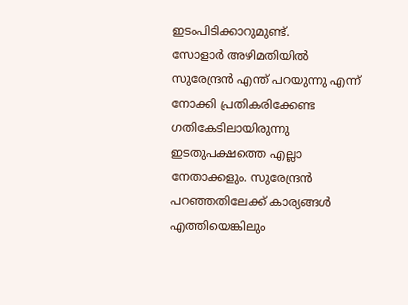ഇടംപിടിക്കാറുമുണ്ട്.
സോളാർ അഴിമതിയിൽ സുരേന്ദ്രൻ എന്ത് പറയുന്നു എന്ന് നോക്കി പ്രതികരിക്കേണ്ട ഗതികേടിലായിരുന്നു ഇടതുപക്ഷത്തെ എല്ലാ നേതാക്കളും. സുരേന്ദ്രൻ പറഞ്ഞതിലേക്ക് കാര്യങ്ങൾ എത്തിയെങ്കിലും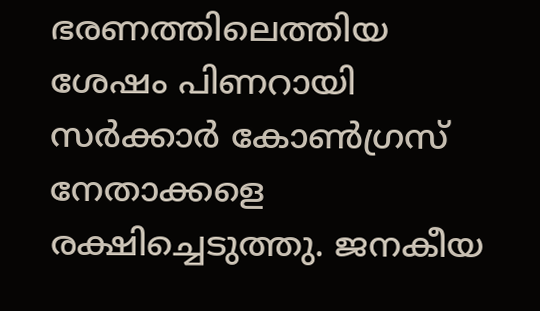ഭരണത്തിലെത്തിയ ശേഷം പിണറായി സർക്കാർ കോൺഗ്രസ് നേതാക്കളെ രക്ഷിച്ചെടുത്തു. ജനകീയ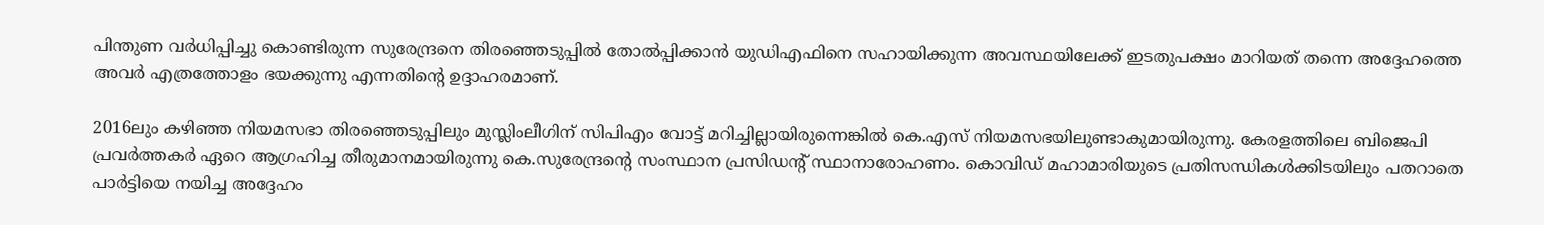പിന്തുണ വർധിപ്പിച്ചു കൊണ്ടിരുന്ന സുരേന്ദ്രനെ തിരഞ്ഞെടുപ്പിൽ തോൽപ്പിക്കാൻ യുഡിഎഫിനെ സഹായിക്കുന്ന അവസ്ഥയിലേക്ക് ഇടതുപക്ഷം മാറിയത് തന്നെ അദ്ദേഹത്തെ അവർ എത്രത്തോളം ഭയക്കുന്നു എന്നതിന്റെ ഉദ്ദാഹരമാണ്.

2016ലും കഴിഞ്ഞ നിയമസഭാ തിരഞ്ഞെടുപ്പിലും മുസ്ലിംലീഗിന് സിപിഎം വോട്ട് മറിച്ചില്ലായിരുന്നെങ്കിൽ കെ.എസ് നിയമസഭയിലുണ്ടാകുമായിരുന്നു. കേരളത്തിലെ ബിജെപി പ്രവർത്തകർ ഏറെ ആഗ്രഹിച്ച തീരുമാനമായിരുന്നു കെ.സുരേന്ദ്രന്റെ സംസ്ഥാന പ്രസിഡന്റ് സ്ഥാനാരോഹണം. കൊവിഡ് മഹാമാരിയുടെ പ്രതിസന്ധികൾക്കിടയിലും പതറാതെ പാർട്ടിയെ നയിച്ച അദ്ദേഹം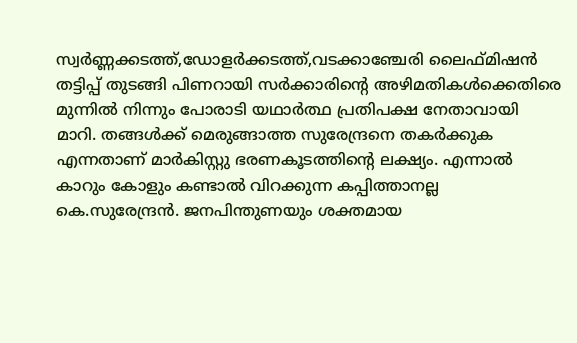സ്വർണ്ണക്കടത്ത്,ഡോളർക്കടത്ത്,വടക്കാഞ്ചേരി ലൈഫ്മിഷൻ തട്ടിപ്പ് തുടങ്ങി പിണറായി സർക്കാരിന്റെ അഴിമതികൾക്കെതിരെ മുന്നിൽ നിന്നും പോരാടി യഥാർത്ഥ പ്രതിപക്ഷ നേതാവായി മാറി. തങ്ങൾക്ക് മെരുങ്ങാത്ത സുരേന്ദ്രനെ തകർക്കുക എന്നതാണ് മാർകിസ്റ്റു ഭരണകൂടത്തിന്റെ ലക്ഷ്യം. എന്നാൽ കാറും കോളും കണ്ടാൽ വിറക്കുന്ന കപ്പിത്താനല്ല കെ.സുരേന്ദ്രൻ. ജനപിന്തുണയും ശക്തമായ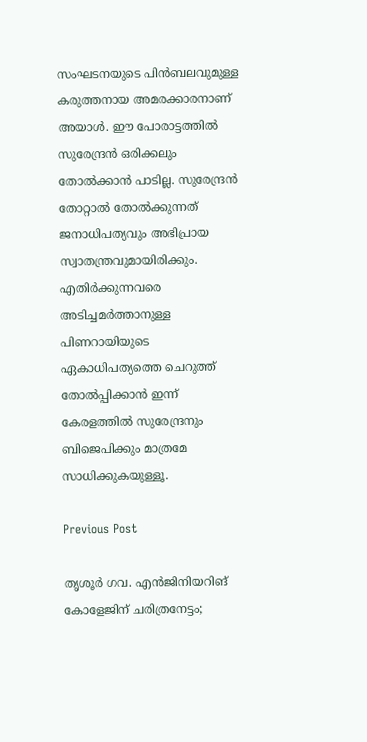സംഘടനയുടെ പിൻബലവുമുള്ള കരുത്തനായ അമരക്കാരനാണ് അയാൾ. ഈ പോരാട്ടത്തിൽ സുരേന്ദ്രൻ ഒരിക്കലും തോൽക്കാൻ പാടില്ല. സുരേന്ദ്രൻ തോറ്റാൽ തോൽക്കുന്നത് ജനാധിപത്യവും അഭിപ്രായ സ്വാതന്ത്രവുമായിരിക്കും. എതിർക്കുന്നവരെ അടിച്ചമർത്താനുള്ള പിണറായിയുടെ ഏകാധിപത്യത്തെ ചെറുത്ത് തോൽപ്പിക്കാൻ ഇന്ന് കേരളത്തിൽ സുരേന്ദ്രനും ബിജെപിക്കും മാത്രമേ സാധിക്കുകയുള്ളൂ.

Previous Post

തൃശൂർ ഗവ. എൻജിനിയറിങ് കോളേജിന്‌ ചരിത്രനേട്ടം;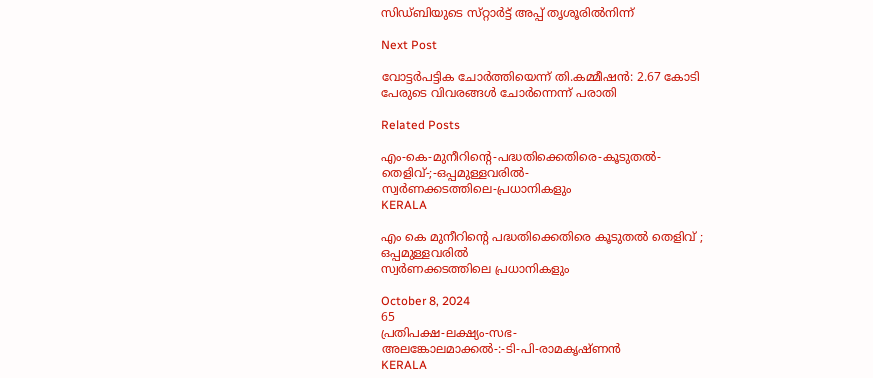സിഡ്‌ബിയുടെ സ്‌റ്റാർട്ട്‌ അപ്പ്‌ തൃശൂരിൽനിന്ന്‌

Next Post

വോട്ടര്‍പട്ടിക ചോര്‍ത്തിയെന്ന് തി.കമ്മീഷന്‍: 2.67 കോടി പേരുടെ വിവരങ്ങള്‍ ചോര്‍ന്നെന്ന് പരാതി

Related Posts

എം-കെ-മുനീറിന്റെ-പദ്ധതിക്കെതിരെ-കൂടുതൽ-തെളിവ്‌-;-ഒപ്പമുള്ളവരിൽ-
സ്വർണക്കടത്തിലെ-പ്രധാനികളും
KERALA

എം കെ മുനീറിന്റെ പദ്ധതിക്കെതിരെ കൂടുതൽ തെളിവ്‌ ; ഒപ്പമുള്ളവരിൽ
സ്വർണക്കടത്തിലെ പ്രധാനികളും

October 8, 2024
65
പ്രതിപക്ഷ-ലക്ഷ്യം-സഭ-
അലങ്കോലമാക്കൽ-:-ടി-പി-രാമകൃഷ്‌ണൻ
KERALA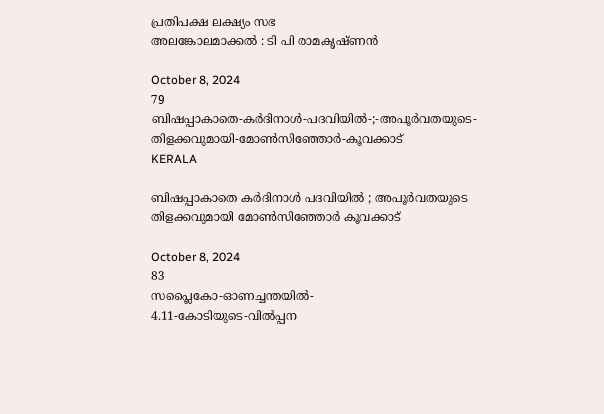പ്രതിപക്ഷ ലക്ഷ്യം സഭ
അലങ്കോലമാക്കൽ : ടി പി രാമകൃഷ്‌ണൻ

October 8, 2024
79
ബിഷപ്പാകാതെ-കർദിനാൾ-പദവിയിൽ-;-അപൂർവതയുടെ-തിളക്കവുമായി-മോൺസിഞ്ഞോർ-കൂവക്കാട്‌
KERALA

ബിഷപ്പാകാതെ കർദിനാൾ പദവിയിൽ ; അപൂർവതയുടെ തിളക്കവുമായി മോൺസിഞ്ഞോർ കൂവക്കാട്‌

October 8, 2024
83
സപ്ലൈകോ-ഓണച്ചന്തയിൽ-
4.11-കോടിയുടെ-വിൽപ്പന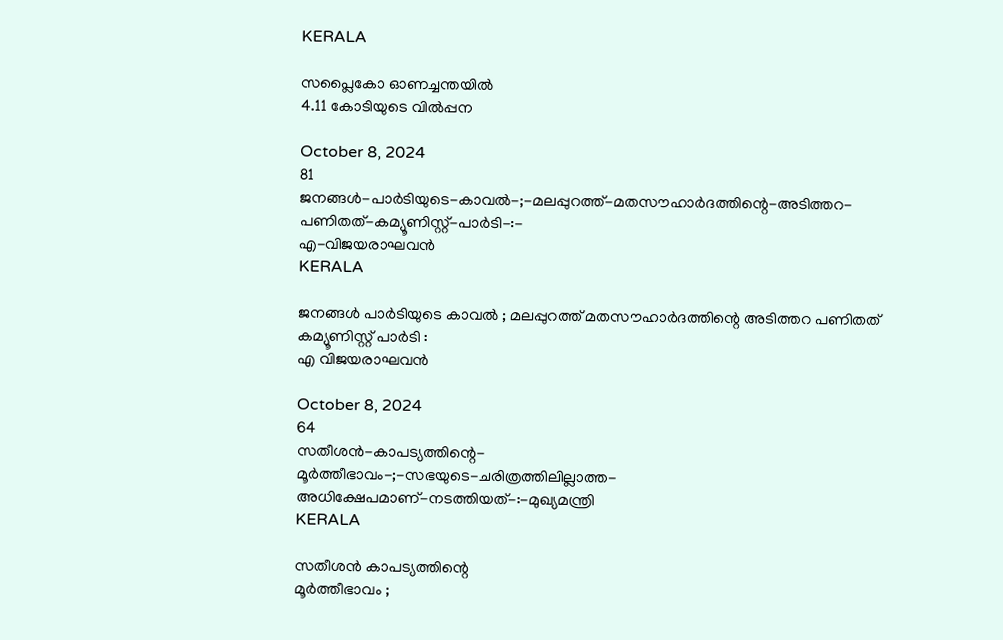KERALA

സപ്ലൈകോ ഓണച്ചന്തയിൽ
4.11 കോടിയുടെ വിൽപ്പന

October 8, 2024
81
ജനങ്ങൾ-പാർടിയുടെ-കാവൽ-;-മലപ്പുറത്ത്-മതസൗഹാർദത്തിന്റെ-അടിത്തറ-പണിതത്-കമ്യൂണിസ്റ്റ്-പാർടി-:-
എ-വിജയരാഘവൻ
KERALA

ജനങ്ങൾ പാർടിയുടെ കാവൽ ; മലപ്പുറത്ത് മതസൗഹാർദത്തിന്റെ അടിത്തറ പണിതത് കമ്യൂണിസ്റ്റ് പാർടി :
എ വിജയരാഘവൻ

October 8, 2024
64
സതീശൻ-കാപട്യത്തിന്റെ-
മൂർത്തീഭാവം-;-സഭയുടെ-ചരിത്രത്തിലില്ലാത്ത-അധിക്ഷേപമാണ്‌-നടത്തിയത്‌-:-മുഖ്യമന്ത്രി
KERALA

സതീശൻ കാപട്യത്തിന്റെ
മൂർത്തീഭാവം ;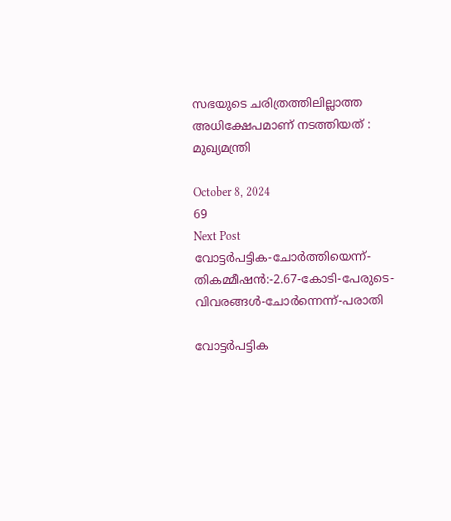സഭയുടെ ചരിത്രത്തിലില്ലാത്ത അധിക്ഷേപമാണ്‌ നടത്തിയത്‌ : മുഖ്യമന്ത്രി

October 8, 2024
69
Next Post
വോട്ടര്‍പട്ടിക-ചോര്‍ത്തിയെന്ന്-തികമ്മീഷന്‍:-2.67-കോടി-പേരുടെ-വിവരങ്ങള്‍-ചോര്‍ന്നെന്ന്-പരാതി

വോട്ടര്‍പട്ടിക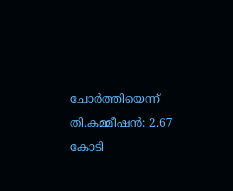ചോര്‍ത്തിയെന്ന് തി.കമ്മീഷന്‍: 2.67 കോടി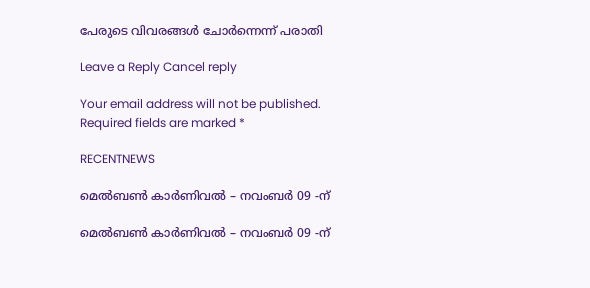പേരുടെ വിവരങ്ങള്‍ ചോര്‍ന്നെന്ന് പരാതി

Leave a Reply Cancel reply

Your email address will not be published. Required fields are marked *

RECENTNEWS

മെൽബൺ കാർണിവൽ – നവംബർ 09 -ന്

മെൽബൺ കാർണിവൽ – നവംബർ 09 -ന്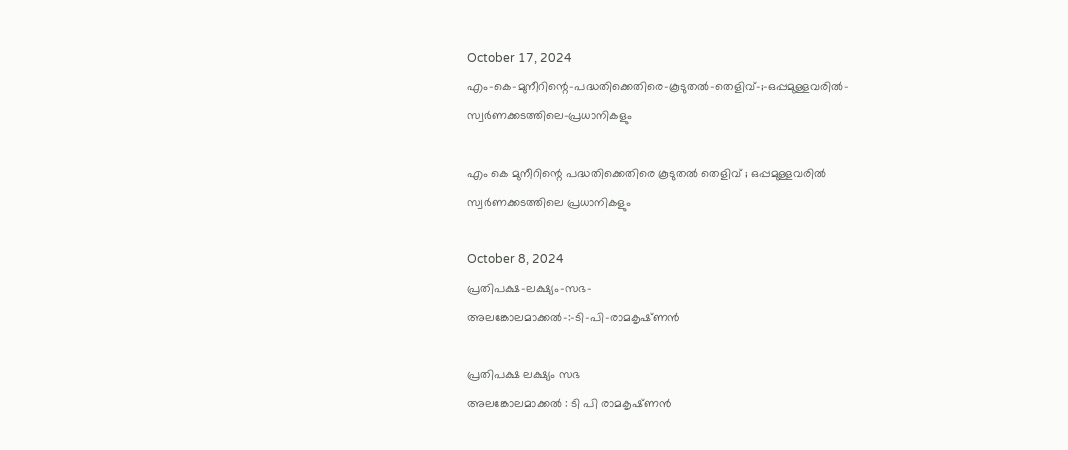October 17, 2024
എം-കെ-മുനീറിന്റെ-പദ്ധതിക്കെതിരെ-കൂടുതൽ-തെളിവ്‌-;-ഒപ്പമുള്ളവരിൽ-
സ്വർണക്കടത്തിലെ-പ്രധാനികളും

എം കെ മുനീറിന്റെ പദ്ധതിക്കെതിരെ കൂടുതൽ തെളിവ്‌ ; ഒപ്പമുള്ളവരിൽ
സ്വർണക്കടത്തിലെ പ്രധാനികളും

October 8, 2024
പ്രതിപക്ഷ-ലക്ഷ്യം-സഭ-
അലങ്കോലമാക്കൽ-:-ടി-പി-രാമകൃഷ്‌ണൻ

പ്രതിപക്ഷ ലക്ഷ്യം സഭ
അലങ്കോലമാക്കൽ : ടി പി രാമകൃഷ്‌ണൻ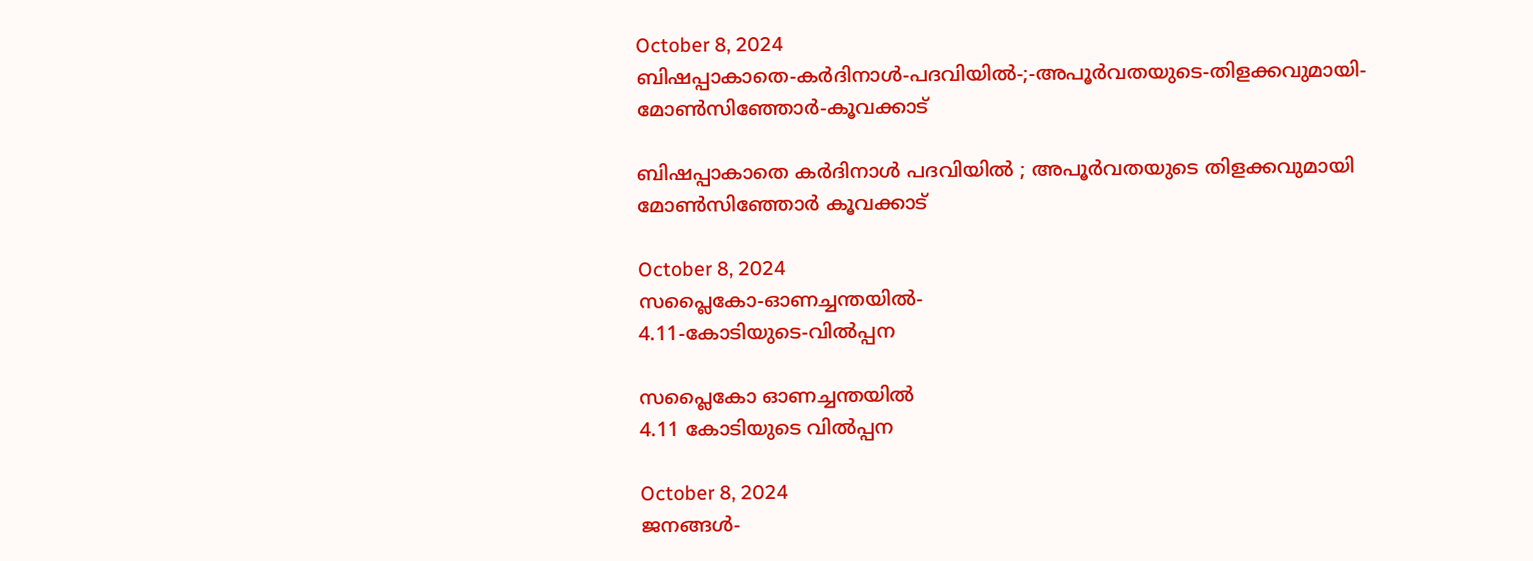October 8, 2024
ബിഷപ്പാകാതെ-കർദിനാൾ-പദവിയിൽ-;-അപൂർവതയുടെ-തിളക്കവുമായി-മോൺസിഞ്ഞോർ-കൂവക്കാട്‌

ബിഷപ്പാകാതെ കർദിനാൾ പദവിയിൽ ; അപൂർവതയുടെ തിളക്കവുമായി മോൺസിഞ്ഞോർ കൂവക്കാട്‌

October 8, 2024
സപ്ലൈകോ-ഓണച്ചന്തയിൽ-
4.11-കോടിയുടെ-വിൽപ്പന

സപ്ലൈകോ ഓണച്ചന്തയിൽ
4.11 കോടിയുടെ വിൽപ്പന

October 8, 2024
ജനങ്ങൾ-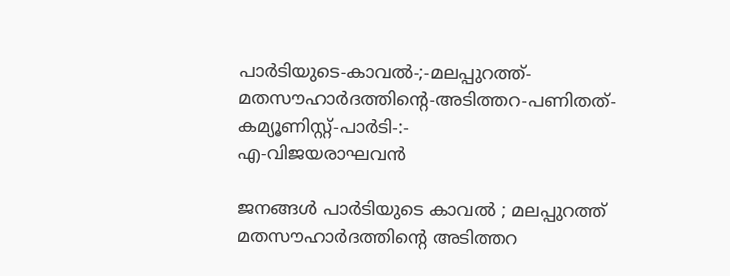പാർടിയുടെ-കാവൽ-;-മലപ്പുറത്ത്-മതസൗഹാർദത്തിന്റെ-അടിത്തറ-പണിതത്-കമ്യൂണിസ്റ്റ്-പാർടി-:-
എ-വിജയരാഘവൻ

ജനങ്ങൾ പാർടിയുടെ കാവൽ ; മലപ്പുറത്ത് മതസൗഹാർദത്തിന്റെ അടിത്തറ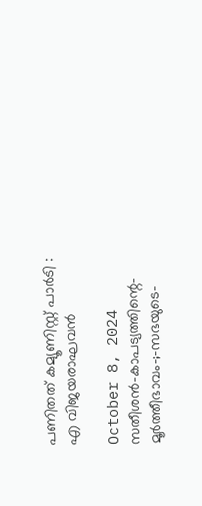പണിതത് കമ്യൂണിസ്റ്റ് പാർടി :
എ വിജയരാഘവൻ

October 8, 2024
സതീശൻ-കാപട്യത്തിന്റെ-
മൂർത്തീഭാവം-;-സഭയുടെ-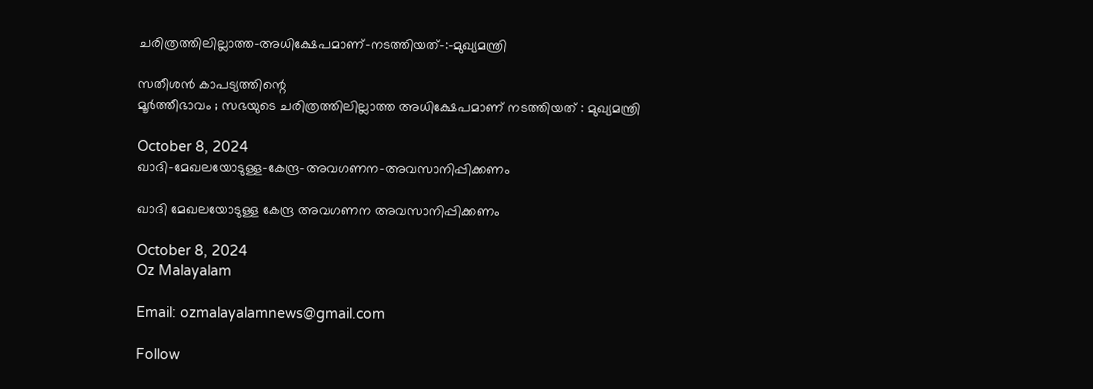ചരിത്രത്തിലില്ലാത്ത-അധിക്ഷേപമാണ്‌-നടത്തിയത്‌-:-മുഖ്യമന്ത്രി

സതീശൻ കാപട്യത്തിന്റെ
മൂർത്തീഭാവം ; സഭയുടെ ചരിത്രത്തിലില്ലാത്ത അധിക്ഷേപമാണ്‌ നടത്തിയത്‌ : മുഖ്യമന്ത്രി

October 8, 2024
ഖാദി-മേഖലയോടുള്ള-കേന്ദ്ര-അവഗണന-അവസാനിപ്പിക്കണം

ഖാദി മേഖലയോടുള്ള കേന്ദ്ര അവഗണന അവസാനിപ്പിക്കണം

October 8, 2024
Oz Malayalam

Email: ozmalayalamnews@gmail.com

Follow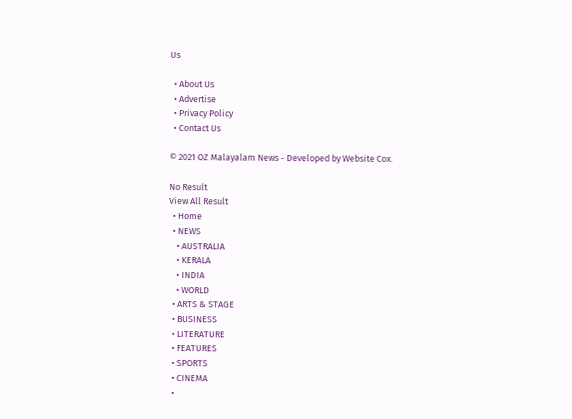Us

  • About Us
  • Advertise
  • Privacy Policy
  • Contact Us

© 2021 OZ Malayalam News - Developed by Website Cox.

No Result
View All Result
  • Home
  • NEWS
    • AUSTRALIA
    • KERALA
    • INDIA
    • WORLD
  • ARTS & STAGE
  • BUSINESS
  • LITERATURE
  • FEATURES
  • SPORTS
  • CINEMA
  •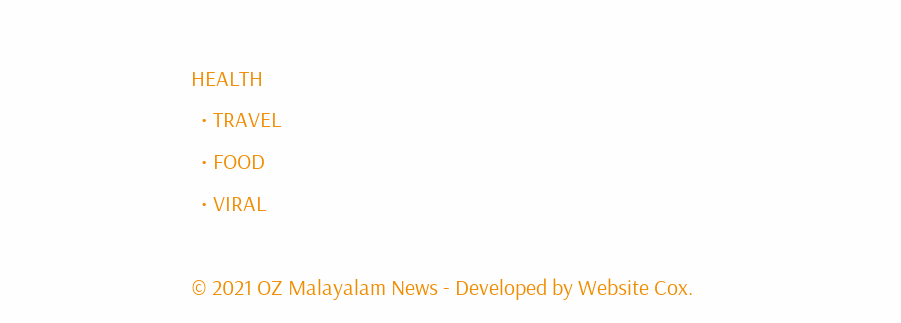HEALTH
  • TRAVEL
  • FOOD
  • VIRAL

© 2021 OZ Malayalam News - Developed by Website Cox.